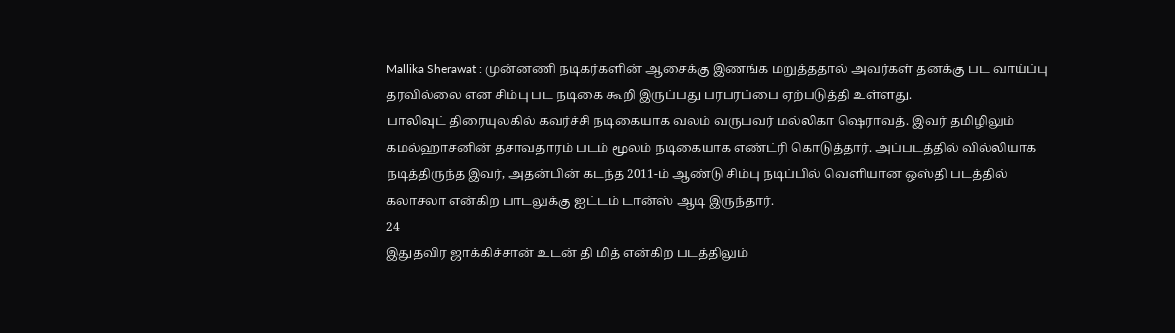Mallika Sherawat : முன்னணி நடிகர்களின் ஆசைக்கு இணங்க மறுத்ததால் அவர்கள் தனக்கு பட வாய்ப்பு தரவில்லை என சிம்பு பட நடிகை கூறி இருப்பது பரபரப்பை ஏற்படுத்தி உள்ளது.
பாலிவுட் திரையுலகில் கவர்ச்சி நடிகையாக வலம் வருபவர் மல்லிகா ஷெராவத். இவர் தமிழிலும் கமல்ஹாசனின் தசாவதாரம் படம் மூலம் நடிகையாக எண்ட்ரி கொடுத்தார். அப்படத்தில் வில்லியாக நடித்திருந்த இவர், அதன்பின் கடந்த 2011-ம் ஆண்டு சிம்பு நடிப்பில் வெளியான ஒஸ்தி படத்தில் கலாசலா என்கிற பாடலுக்கு ஐட்டம் டான்ஸ் ஆடி இருந்தார்.
24
இதுதவிர ஜாக்கிச்சான் உடன் தி மித் என்கிற படத்திலும்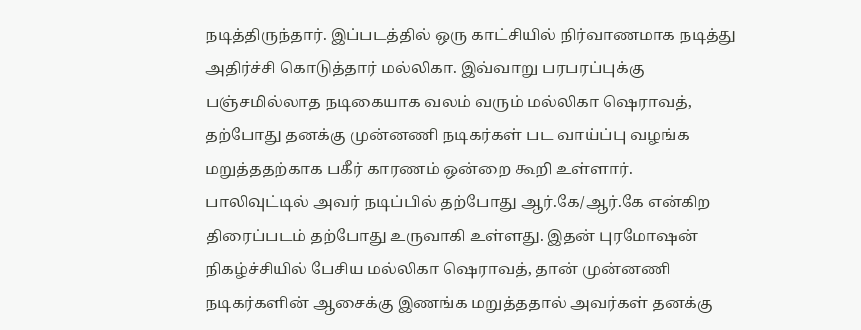நடித்திருந்தார். இப்படத்தில் ஒரு காட்சியில் நிர்வாணமாக நடித்து அதிர்ச்சி கொடுத்தார் மல்லிகா. இவ்வாறு பரபரப்புக்கு பஞ்சமில்லாத நடிகையாக வலம் வரும் மல்லிகா ஷெராவத், தற்போது தனக்கு முன்னணி நடிகர்கள் பட வாய்ப்பு வழங்க மறுத்ததற்காக பகீர் காரணம் ஒன்றை கூறி உள்ளார்.
பாலிவுட்டில் அவர் நடிப்பில் தற்போது ஆர்.கே/ஆர்.கே என்கிற திரைப்படம் தற்போது உருவாகி உள்ளது. இதன் புரமோஷன் நிகழ்ச்சியில் பேசிய மல்லிகா ஷெராவத், தான் முன்னணி நடிகர்களின் ஆசைக்கு இணங்க மறுத்ததால் அவர்கள் தனக்கு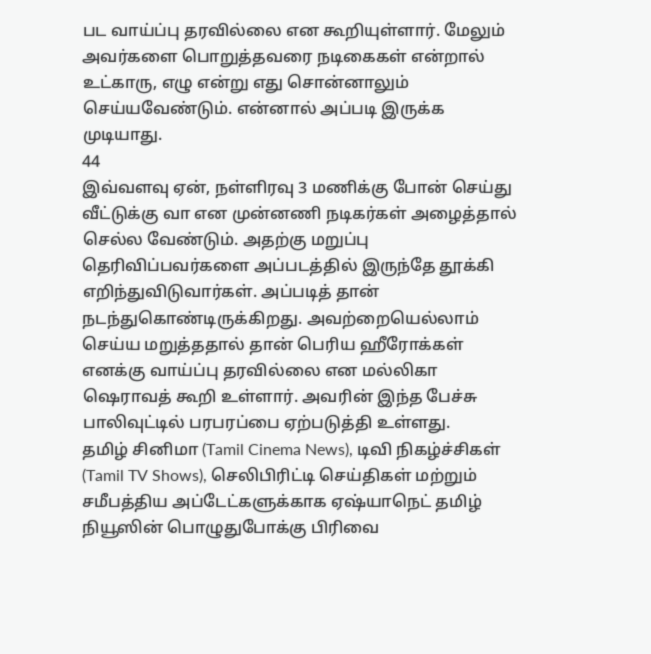பட வாய்ப்பு தரவில்லை என கூறியுள்ளார். மேலும் அவர்களை பொறுத்தவரை நடிகைகள் என்றால் உட்காரு, எழு என்று எது சொன்னாலும் செய்யவேண்டும். என்னால் அப்படி இருக்க முடியாது.
44
இவ்வளவு ஏன், நள்ளிரவு 3 மணிக்கு போன் செய்து வீட்டுக்கு வா என முன்னணி நடிகர்கள் அழைத்தால் செல்ல வேண்டும். அதற்கு மறுப்பு தெரிவிப்பவர்களை அப்படத்தில் இருந்தே தூக்கி எறிந்துவிடுவார்கள். அப்படித் தான் நடந்துகொண்டிருக்கிறது. அவற்றையெல்லாம் செய்ய மறுத்ததால் தான் பெரிய ஹீரோக்கள் எனக்கு வாய்ப்பு தரவில்லை என மல்லிகா ஷெராவத் கூறி உள்ளார். அவரின் இந்த பேச்சு பாலிவுட்டில் பரபரப்பை ஏற்படுத்தி உள்ளது.
தமிழ் சினிமா (Tamil Cinema News), டிவி நிகழ்ச்சிகள் (Tamil TV Shows), செலிபிரிட்டி செய்திகள் மற்றும் சமீபத்திய அப்டேட்களுக்காக ஏஷ்யாநெட் தமிழ் நியூஸின் பொழுதுபோக்கு பிரிவை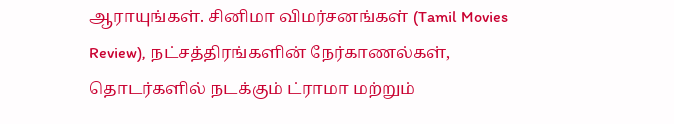ஆராயுங்கள். சினிமா விமர்சனங்கள் (Tamil Movies Review), நட்சத்திரங்களின் நேர்காணல்கள், தொடர்களில் நடக்கும் ட்ராமா மற்றும்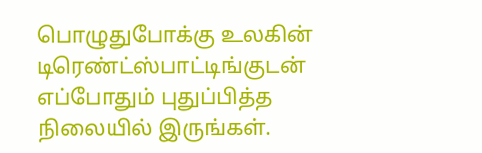பொழுதுபோக்கு உலகின் டிரெண்ட்ஸ்பாட்டிங்குடன் எப்போதும் புதுப்பித்த நிலையில் இருங்கள்.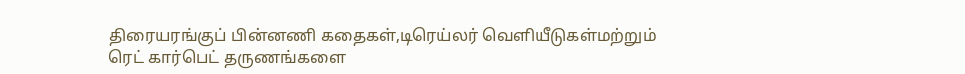திரையரங்குப் பின்னணி கதைகள்,டிரெய்லர் வெளியீடுகள்மற்றும் ரெட் கார்பெட் தருணங்களை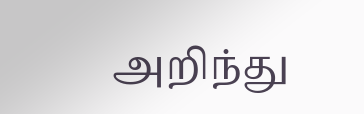அறிந்து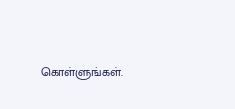கொள்ளுங்கள்.